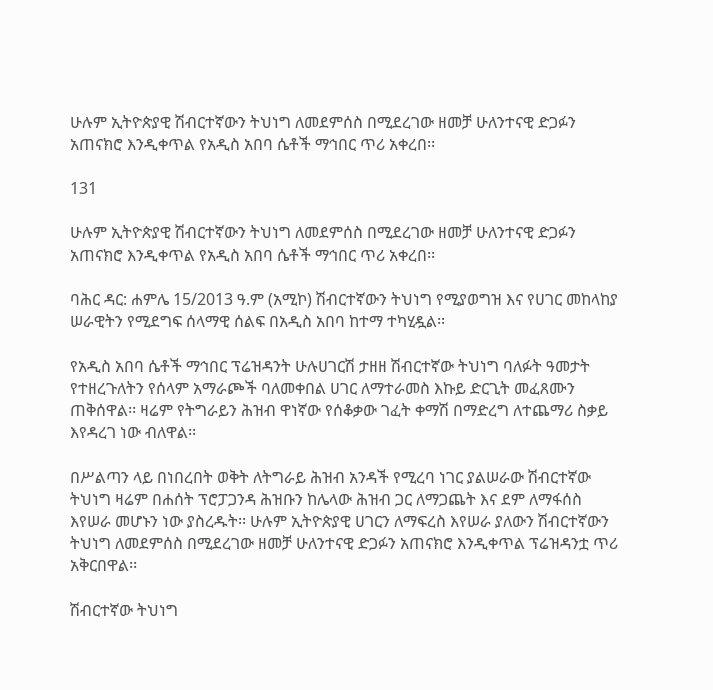ሁሉም ኢትዮጵያዊ ሽብርተኛውን ትህነግ ለመደምሰስ በሚደረገው ዘመቻ ሁለንተናዊ ድጋፉን አጠናክሮ እንዲቀጥል የአዲስ አበባ ሴቶች ማኅበር ጥሪ አቀረበ፡፡

131

ሁሉም ኢትዮጵያዊ ሽብርተኛውን ትህነግ ለመደምሰስ በሚደረገው ዘመቻ ሁለንተናዊ ድጋፉን አጠናክሮ እንዲቀጥል የአዲስ አበባ ሴቶች ማኅበር ጥሪ አቀረበ፡፡

ባሕር ዳር: ሐምሌ 15/2013 ዓ.ም (አሚኮ) ሽብርተኛውን ትህነግ የሚያወግዝ እና የሀገር መከላከያ ሠራዊትን የሚደግፍ ሰላማዊ ሰልፍ በአዲስ አበባ ከተማ ተካሂዷል፡፡

የአዲስ አበባ ሴቶች ማኅበር ፕሬዝዳንት ሁሉሀገርሽ ታዘዘ ሽብርተኛው ትህነግ ባለፉት ዓመታት የተዘረጉለትን የሰላም አማራጮች ባለመቀበል ሀገር ለማተራመስ እኩይ ድርጊት መፈጸሙን ጠቅሰዋል፡፡ ዛሬም የትግራይን ሕዝብ ዋነኛው የሰቆቃው ገፈት ቀማሽ በማድረግ ለተጨማሪ ስቃይ እየዳረገ ነው ብለዋል፡፡

በሥልጣን ላይ በነበረበት ወቅት ለትግራይ ሕዝብ አንዳች የሚረባ ነገር ያልሠራው ሽብርተኛው ትህነግ ዛሬም በሐሰት ፕሮፓጋንዳ ሕዝቡን ከሌላው ሕዝብ ጋር ለማጋጨት እና ደም ለማፋሰስ እየሠራ መሆኑን ነው ያስረዱት፡፡ ሁሉም ኢትዮጵያዊ ሀገርን ለማፍረስ እየሠራ ያለውን ሽብርተኛውን ትህነግ ለመደምሰስ በሚደረገው ዘመቻ ሁለንተናዊ ድጋፉን አጠናክሮ እንዲቀጥል ፕሬዝዳንቷ ጥሪ አቅርበዋል፡፡

ሽብርተኛው ትህነግ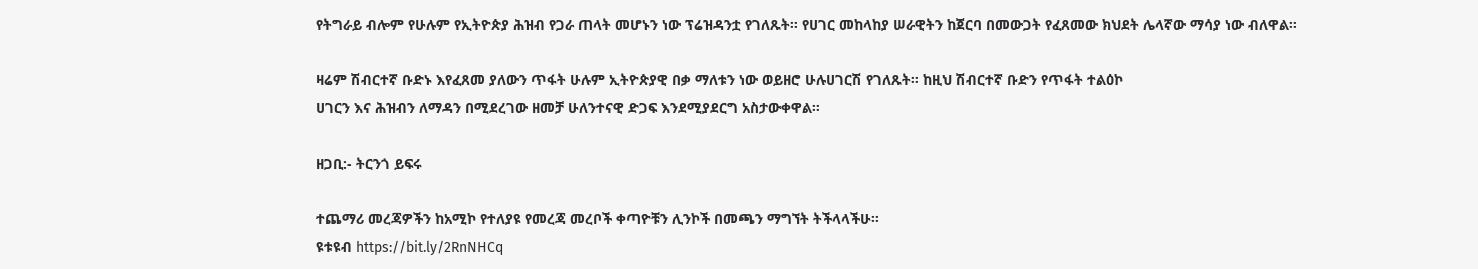የትግራይ ብሎም የሁሉም የኢትዮጵያ ሕዝብ የጋራ ጠላት መሆኑን ነው ፕሬዝዳንቷ የገለጹት፡፡ የሀገር መከላከያ ሠራዊትን ከጀርባ በመውጋት የፈጸመው ክህደት ሌላኛው ማሳያ ነው ብለዋል፡፡

ዛሬም ሽብርተኛ ቡድኑ እየፈጸመ ያለውን ጥፋት ሁሉም ኢትዮጵያዊ በቃ ማለቱን ነው ወይዘሮ ሁሉሀገርሽ የገለጹት፡፡ ከዚህ ሽብርተኛ ቡድን የጥፋት ተልዕኮ
ሀገርን እና ሕዝብን ለማዳን በሚደረገው ዘመቻ ሁለንተናዊ ድጋፍ እንደሚያደርግ አስታውቀዋል፡፡

ዘጋቢ:- ትርንጎ ይፍሩ

ተጨማሪ መረጃዎችን ከአሚኮ የተለያዩ የመረጃ መረቦች ቀጣዮቹን ሊንኮች በመጫን ማግኘት ትችላላችሁ፡፡
ዩቱዩብ https://bit.ly/2RnNHCq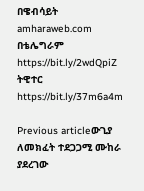በዌብሳይት amharaweb.com
በቴሌግራም https://bit.ly/2wdQpiZ
ትዊተር https://bit.ly/37m6a4m

Previous articleውጊያ ለመክፈት ተደጋጋሚ ሙከራ ያደረገው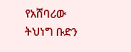የአሸባሪው ትህነግ ቡድን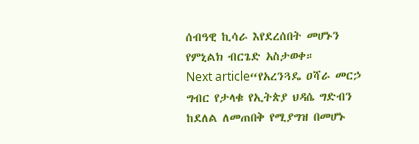ሰብዓዊ ኪሳራ እየደረሰበት መሆኑን የምኒልክ ብርጌድ አስታወቀ።
Next article“የአረንጓዴ ዐሻራ መርኃ ግብር የታላቁ የኢትጵያ ህዳሴ ግድብን ከደለል ለመጠበቅ የሚያግዝ በመሆኑ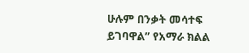ሁሉም በንቃት መሳተፍ ይገባዋል” የአማራ ክልል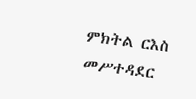ምክትል ርእስ መሥተዳደር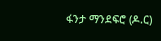ፋንታ ማንደፍሮ (ዶ.ር)